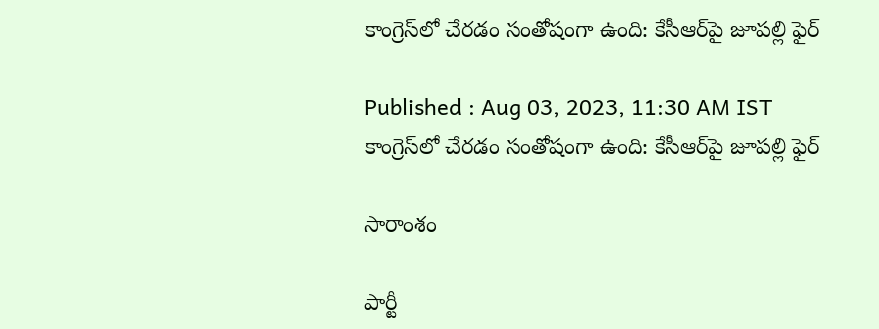కాంగ్రెస్‌లో చేరడం సంతోషంగా ఉంది: కేసీఆర్‌పై జూపల్లి ఫైర్

Published : Aug 03, 2023, 11:30 AM IST
కాంగ్రెస్‌లో చేరడం సంతోషంగా ఉంది: కేసీఆర్‌పై జూపల్లి ఫైర్

సారాంశం

పార్టీ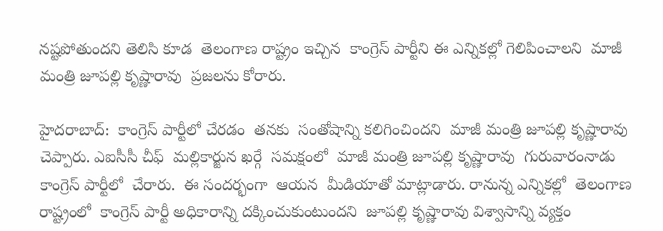నష్టపోతుందని తెలిసి కూడ  తెలంగాణ రాష్ట్రం ఇచ్చిన  కాంగ్రెస్ పార్టీని ఈ ఎన్నికల్లో గెలిపించాలని  మాజీ మంత్రి జూపల్లి కృష్ణారావు  ప్రజలను కోరారు.

హైదరాబాద్:  కాంగ్రెస్ పార్టీలో చేరడం  తనకు  సంతోషాన్ని కలిగించిందని  మాజీ మంత్రి జూపల్లి కృష్ణారావు చెప్పారు. ఎఐసీసీ చీఫ్  మల్లికార్జున ఖర్గే  సమక్షంలో  మాజీ మంత్రి జూపల్లి కృష్ణారావు  గురువారంనాడు  కాంగ్రెస్ పార్టీలో  చేరారు.  ఈ సందర్భంగా  ఆయన  మీడియాతో మాట్లాడారు. రానున్న ఎన్నికల్లో  తెలంగాణ రాష్ట్రంలో  కాంగ్రెస్ పార్టీ అధికారాన్ని దక్కించుకుంటుందని  జూపల్లి కృష్ణారావు విశ్వాసాన్ని వ్యక్తం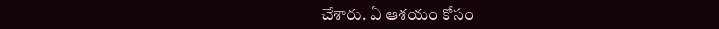చేశారు. ఏ ఆశయం కోసం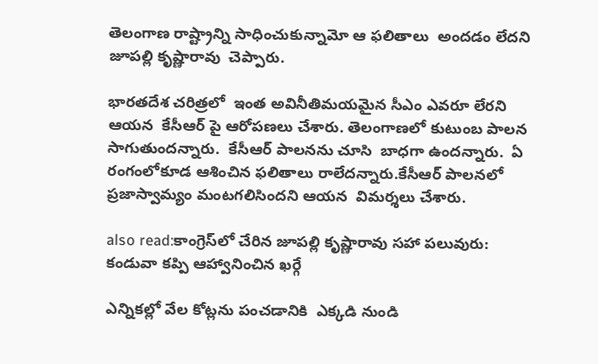తెలంగాణ రాష్ట్రాన్ని సాధించుకున్నామో ఆ ఫలితాలు  అందడం లేదని  జూపల్లి కృష్ణారావు  చెప్పారు.

భారతదేశ చరిత్రలో  ఇంత అవినీతిమయమైన సీఎం ఎవరూ లేరని ఆయన  కేసీఆర్ పై ఆరోపణలు చేశారు. తెలంగాణలో కుటుంబ పాలన సాగుతుందన్నారు.  కేసీఆర్ పాలనను చూసి  బాధగా ఉందన్నారు.  ఏ రంగంలోకూడ ఆశించిన ఫలితాలు రాలేదన్నారు.కేసీఆర్ పాలనలో ప్రజాస్వామ్యం మంటగలిసిందని ఆయన  విమర్శలు చేశారు.

also read:కాంగ్రెస్‌లో చేరిన జూపల్లి కృష్ణారావు సహా పలువురు: కండువా కప్పి ఆహ్వానించిన ఖర్గే

ఎన్నికల్లో వేల కోట్లను పంచడానికి  ఎక్కడి నుండి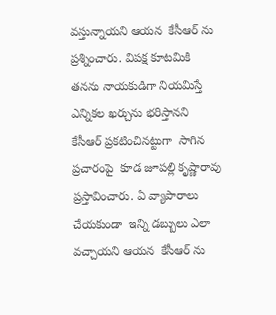వస్తున్నాయని ఆయన  కేసీఆర్ ను  ప్రశ్నించారు. విపక్ష కూటమికి తనను నాయకుడిగా నియమిస్తే  ఎన్నికల ఖర్చును భరిస్తానని  కేసీఆర్ ప్రకటించినట్టుగా  సాగిన  ప్రచారంపై  కూడ జూపల్లి కృష్ణారావు  ప్రస్తావించారు. ఏ వ్యాపారాలు చేయకుండా  ఇన్ని డబ్బులు ఎలా వచ్చాయని ఆయన  కేసీఆర్ ను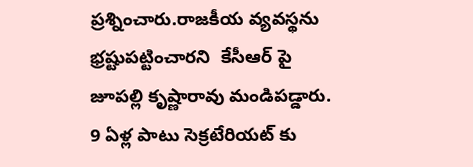ప్రశ్నించారు.రాజకీయ వ్యవస్థను  భ్రష్టుపట్టించారని  కేసీఆర్ పై జూపల్లి కృష్ణారావు మండిపడ్డారు.  9 ఏళ్ల పాటు సెక్రటేరియట్ కు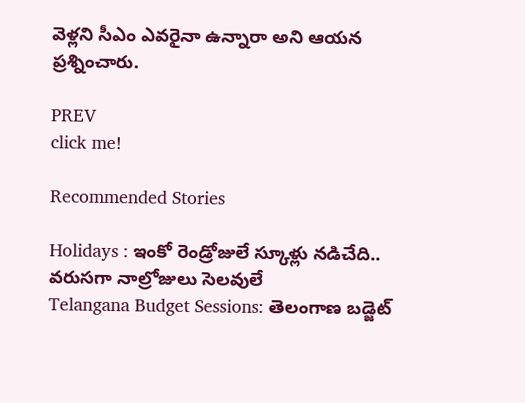వెళ్లని సీఎం ఎవరైనా ఉన్నారా అని ఆయన ప్రశ్నించారు.

PREV
click me!

Recommended Stories

Holidays : ఇంకో రెండ్రోజులే స్కూళ్లు నడిచేది.. వరుసగా నాల్రోజులు సెలవులే
Telangana Budget Sessions: తెలంగాణ బడ్జెట్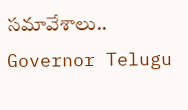సమావేశాలు.. Governor Telugu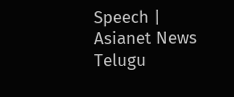Speech | Asianet News Telugu